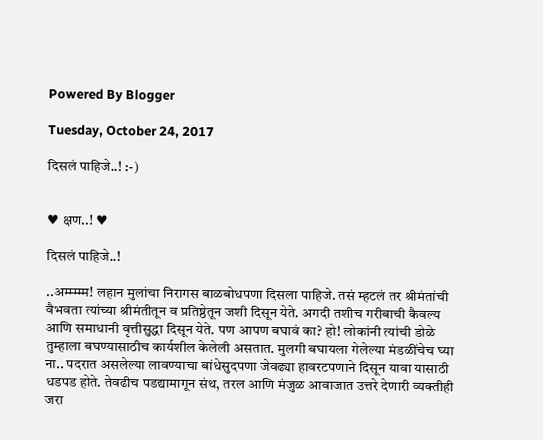Powered By Blogger

Tuesday, October 24, 2017

दिसलं पाहिजे..! :-)


♥ क्षण..! ♥

दिसलं पाहिजे..!

..अम्म्म्म्म! लहान मुलांचा निरागस बाळबोधपणा दिसला पाहिजे. तसं म्हटलं तर श्रीमंतांची वैभवता त्यांच्या श्रीमंतीतून व प्रतिष्ठेतून जशी दिसून येते. अगदी तशीच गरीबाची कैवल्य आणि समाधानी वृत्तीसुद्धा दिसून येते. पण आपण बघावं का? हो! लोकांनी त्यांची डोळे तुम्हाला बघण्यासाठीच कार्यशील केलेली असतात. मुलगी बघायला गेलेल्या मंडळींचेच घ्या ना.. पदरात असलेल्या लावण्याचा बांधेसुदपणा जेवढ्या हावरटपणाने दिसून यावा यासाठी धडपड होते. तेवढीच पडद्यामागून संथ, तरल आणि मंजुळ आवाजात उत्तरे देणारी व्यक्तीही जरा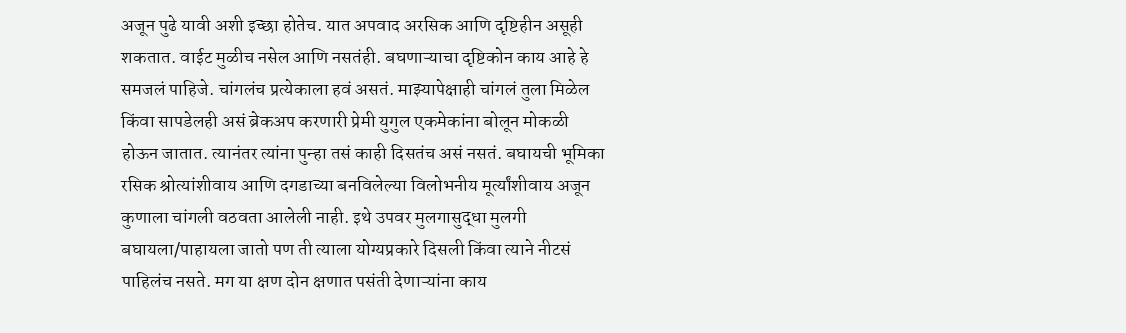अजून पुढे यावी अशी इच्छा होतेच. यात अपवाद अरसिक आणि दृष्टिहीन असूही शकतात. वाईट मुळीच नसेल आणि नसतंही. बघणाऱ्याचा दृष्टिकोन काय आहे हे समजलं पाहिजे. चांगलंच प्रत्येकाला हवं असतं. माझ्यापेक्षाही चांगलं तुला मिळेल किंवा सापडेलही असं ब्रेकअप करणारी प्रेमी युगुल एकमेकांना बोलून मोकळी होऊन जातात. त्यानंतर त्यांना पुन्हा तसं काही दिसतंच असं नसतं. बघायची भूमिका रसिक श्रोत्यांशीवाय आणि दगडाच्या बनविलेल्या विलोभनीय मूर्त्यांशीवाय अजून कुणाला चांगली वठवता आलेली नाही. इथे उपवर मुलगासुद्धा मुलगी बघायला/पाहायला जातो पण ती त्याला योग्यप्रकारे दिसली किंवा त्याने नीटसं पाहिलंच नसते. मग या क्षण दोन क्षणात पसंती देणाऱ्यांना काय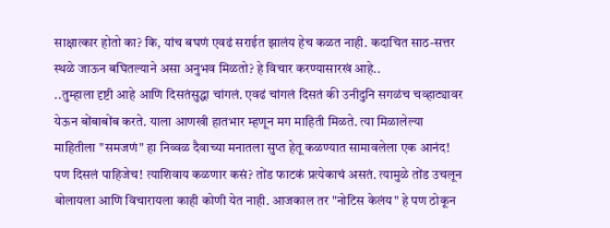साक्षात्कार होतो का? कि, यांच बघणं एवढं सराईत झालंय हेच कळत नाही. कदाचित साठ-सत्तर स्थळे जाऊन बघितल्याने असा अनुभव मिळतो? हे विचार करण्यासारखं आहे..
..तुम्हाला दृष्टी आहे आणि दिसतंसुद्धा चांगलं. एवढं चांगलं दिसतं की उनीदुनि सगळंच चव्हाट्यावर येऊन बोंबाबोंब करते. याला आणखी हातभार म्हणून मग माहिती मिळते. त्या मिळालेल्या माहितीला "समजणं" हा निव्वळ दैवाच्या मनातला सुप्त हेतू कळण्यात सामावलेला एक आनंद! पण दिसलं पाहिजेच! त्याशिवाय कळणार कसं? तोंड फाटकं प्रत्येकाचं असतं. त्यामुळे तोंड उचलून बोलायला आणि विचारायला काही कोणी येत नाही. आजकाल तर "नोटिस केलंय" हे पण ठोकून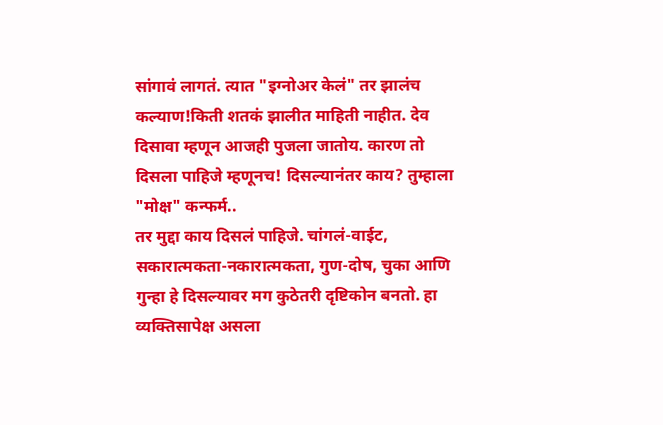सांगावं लागतं. त्यात "इग्नोअर केलं" तर झालंच कल्याण!किती शतकं झालीत माहिती नाहीत. देव दिसावा म्हणून आजही पुजला जातोय. कारण तो दिसला पाहिजे म्हणूनच! दिसल्यानंतर काय? तुम्हाला "मोक्ष" कन्फर्म..
तर मुद्दा काय दिसलं पाहिजे. चांगलं-वाईट, सकारात्मकता-नकारात्मकता, गुण-दोष, चुका आणि गुन्हा हे दिसल्यावर मग कुठेतरी दृष्टिकोन बनतो. हा व्यक्तिसापेक्ष असला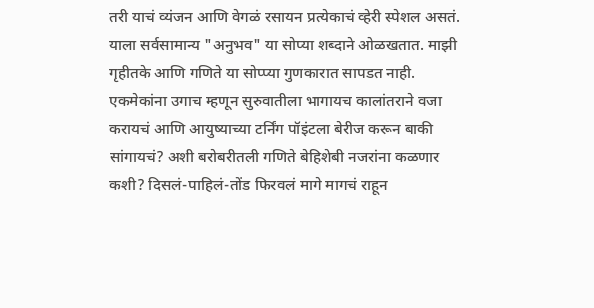तरी याचं व्यंजन आणि वेगळं रसायन प्रत्येकाचं व्हेरी स्पेशल असतं. याला सर्वसामान्य "अनुभव" या सोप्या शब्दाने ओळखतात. माझी गृहीतके आणि गणिते या सोप्प्या गुणकारात सापडत नाही. एकमेकांना उगाच म्हणून सुरुवातीला भागायच कालांतराने वजा करायचं आणि आयुष्याच्या टर्निंग पॉइंटला बेरीज करून बाकी सांगायचं? अशी बरोबरीतली गणिते बेहिशेबी नजरांना कळणार कशी? दिसलं-पाहिलं-तोंड फिरवलं मागे मागचं राहून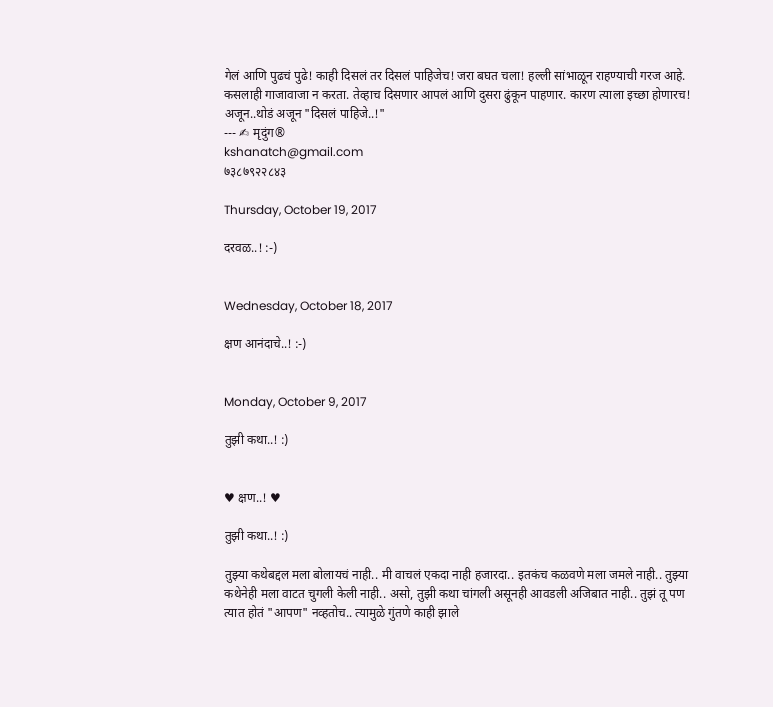गेलं आणि पुढचं पुढे! काही दिसलं तर दिसलं पाहिजेच! जरा बघत चला! हल्ली सांभाळून राहण्याची गरज आहे. कसलाही गाजावाजा न करता. तेव्हाच दिसणार आपलं आणि दुसरा ढुंकून पाहणार. कारण त्याला इच्छा होणारच! अजून..थोडं अजून "दिसलं पाहिजे..!"
--- ✍ मृदुंग®
kshanatch@gmail.com
७३८७९२२८४३

Thursday, October 19, 2017

दरवळ..! :-)


Wednesday, October 18, 2017

क्षण आनंदाचे..! :-)


Monday, October 9, 2017

तुझी कथा..! :)


♥ क्षण..! ♥

तुझी कथा..! :)

तुझ्या कथेबद्दल मला बोलायचं नाही.. मी वाचलं एकदा नाही हजारदा.. इतकंच कळवणे मला जमले नाही.. तुझ्या कथेनेही मला वाटत चुगली केली नाही.. असो, तुझी कथा चांगली असूनही आवडली अजिबात नाही.. तुझं तू पण त्यात होतं "आपण" नव्हतोच.. त्यामुळे गुंतणे काही झाले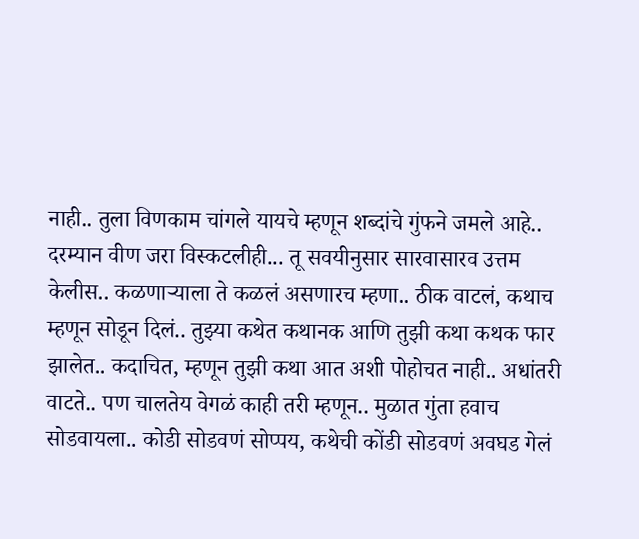नाही.. तुला विणकाम चांगले यायचे म्हणून शब्दांचे गुंफने जमले आहे.. दरम्यान वीण जरा विस्कटलीही... तू सवयीनुसार सारवासारव उत्तम केलीस.. कळणाऱ्याला ते कळलं असणारच म्हणा.. ठीक वाटलं, कथाच म्हणून सोडून दिलं.. तुझ्या कथेत कथानक आणि तुझी कथा कथक फार झालेत.. कदाचित, म्हणून तुझी कथा आत अशी पोहोचत नाही.. अधांतरी वाटते.. पण चालतेय वेगळं काही तरी म्हणून.. मुळात गुंता हवाच सोडवायला.. कोडी सोडवणं सोप्पय, कथेची कोंडी सोडवणं अवघड गेलं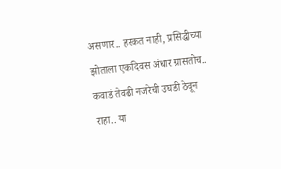असणार.. हरकत नाही, प्रसिद्धीच्या झोताला एकदिवस अंधार ग्रासतोच.. कवाडं तेवढी नजरेची उघडी ठेवून राहा.. या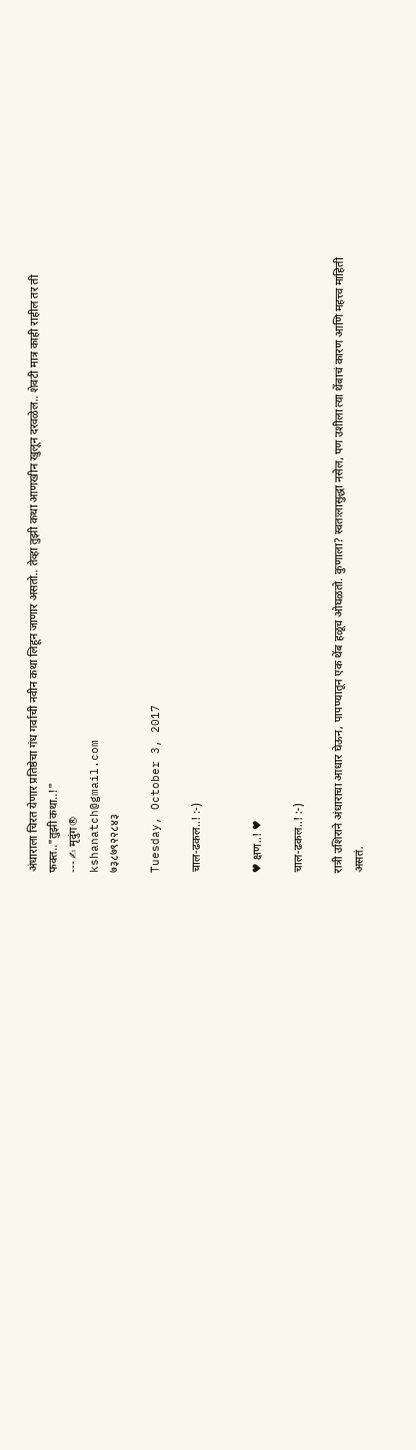अंधाराला चिरत येणार प्रतिष्ठेचा गंध गर्वाची नवीन कथा लिहून जाणार असतो.. तेव्हा तुझी कथा आणखीन खुलून दरवळेल.. शेवटी मात्र काही राहील तर ती फक्त.."तुझी कथा..!"
--- ✍ मृदुंग®
kshanatch@gmail.com
७३८७९२२८४३

Tuesday, October 3, 2017

चाल-ढकल..! :-)


♥ क्षण..! ♥

चाल-ढकल..! :-)

रात्री उशिराने अंधाराचा आधार घेऊन, पापण्यातून एक थेंब हळूच ओघळतो. कुणाला? स्वतःलासुद्धा नसेल, पण उशीला त्या थेंबाचं कारण आणि महत्त्व माहिती असतं.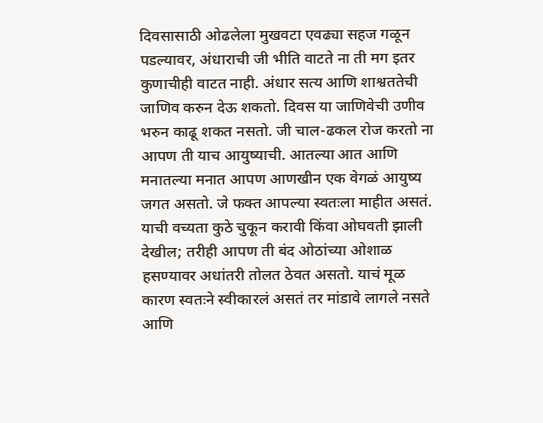दिवसासाठी ओढलेला मुखवटा एवढ्या सहज गळून पडल्यावर, अंधाराची जी भीति वाटते ना ती मग इतर कुणाचीही वाटत नाही. अंधार सत्य आणि शाश्वततेची जाणिव करुन देऊ शकतो. दिवस या जाणिवेची उणीव भरुन काढू शकत नसतो. जी चाल-ढकल रोज करतो ना आपण ती याच आयुष्याची. आतल्या आत आणि मनातल्या मनात आपण आणखीन एक वेगळं आयुष्य जगत असतो. जे फक्त आपल्या स्वतःला माहीत असतं. याची वच्यता कुठे चुकून करावी किंवा ओघवती झाली देखील; तरीही आपण ती बंद ओठांच्या ओशाळ हसण्यावर अधांतरी तोलत ठेवत असतो. याचं मूळ कारण स्वतःने स्वीकारलं असतं तर मांडावे लागले नसते आणि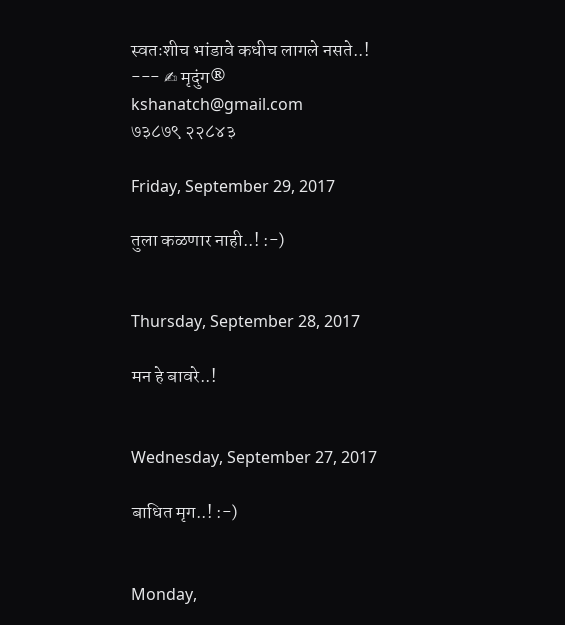स्वतःशीच भांडावे कधीच लागले नसते..!
--- ✍ मृदुंग®
kshanatch@gmail.com
७३८७९ २२८४३

Friday, September 29, 2017

तुला कळणार नाही..! :-)


Thursday, September 28, 2017

मन हे बावरे..!


Wednesday, September 27, 2017

बाधित मृग..! :-)


Monday,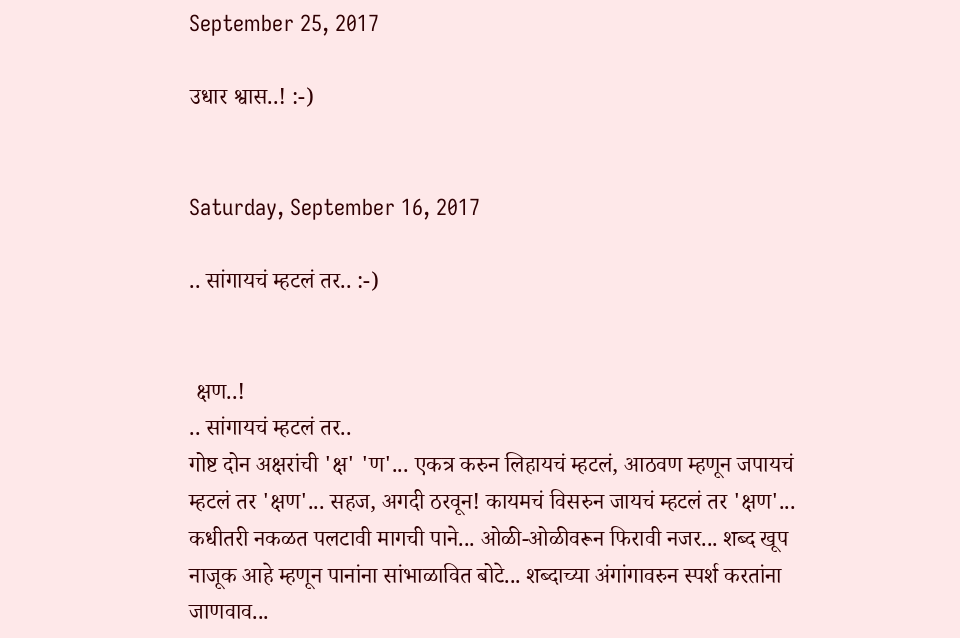September 25, 2017

उधार श्वास..! :-)


Saturday, September 16, 2017

.. सांगायचं म्हटलं तर.. :-)


 क्षण..!
.. सांगायचं म्हटलं तर..
गोष्ट दोन अक्षरांची 'क्ष' 'ण'... एकत्र करुन लिहायचं म्हटलं, आठवण म्हणून जपायचं म्हटलं तर 'क्षण'... सहज, अगदी ठरवून! कायमचं विसरुन जायचं म्हटलं तर 'क्षण'... कधीतरी नकळत पलटावी मागची पाने... ओळी-ओळीवरून फिरावी नजर... शब्द खूप नाजूक आहे म्हणून पानांना सांभाळावित बोटे... शब्दाच्या अंगांगावरुन स्पर्श करतांना जाणवाव...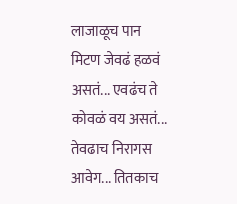लाजाळूच पान मिटण जेवढं हळवं असतं... एवढंच ते कोवळं वय असतं... तेवढाच निरागस आवेग... तितकाच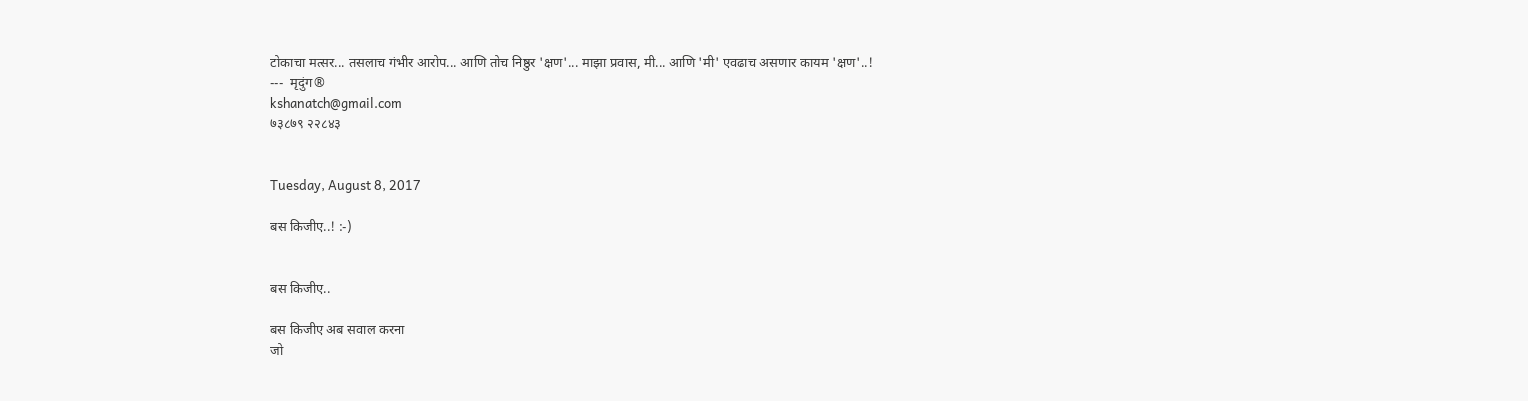टोकाचा मत्सर... तसलाच गंभीर आरोप... आणि तोच निष्ठुर 'क्षण'... माझा प्रवास, मी... आणि 'मी' एवढाच असणार कायम 'क्षण'..!
---  मृदुंग®
kshanatch@gmail.com
७३८७९ २२८४३


Tuesday, August 8, 2017

बस किजीए..! :-)


बस किजीए..

बस किजीए अब सवाल करना
जो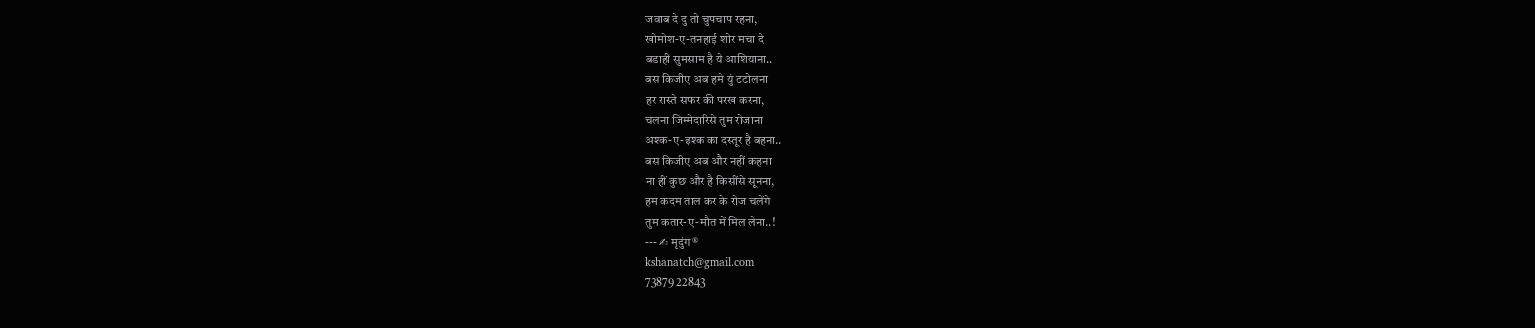जवाब दे दु तो चुपचाप रहना,
खोमोश-ए-तनहाई शोर मचा दे
बडाही सुमसाम है ये आशियाना..
बस किजीए अब हमे युं टटोलना
हर रास्ते सफर की परख करना,
चलना जिम्मेदारिसे तुम रोजाना
अश्क-ए-इश्क का दस्तूर है बहना..
बस किजीए अब और नहीं कहना
ना हीं कुछ और है किसींसे सूनना,
हम कदम ताल कर के रोज चलेंगे
तुम कतार-ए-मौत में मिल लेना..!
--- ✍ मृदुंग®
kshanatch@gmail.com
73879 22843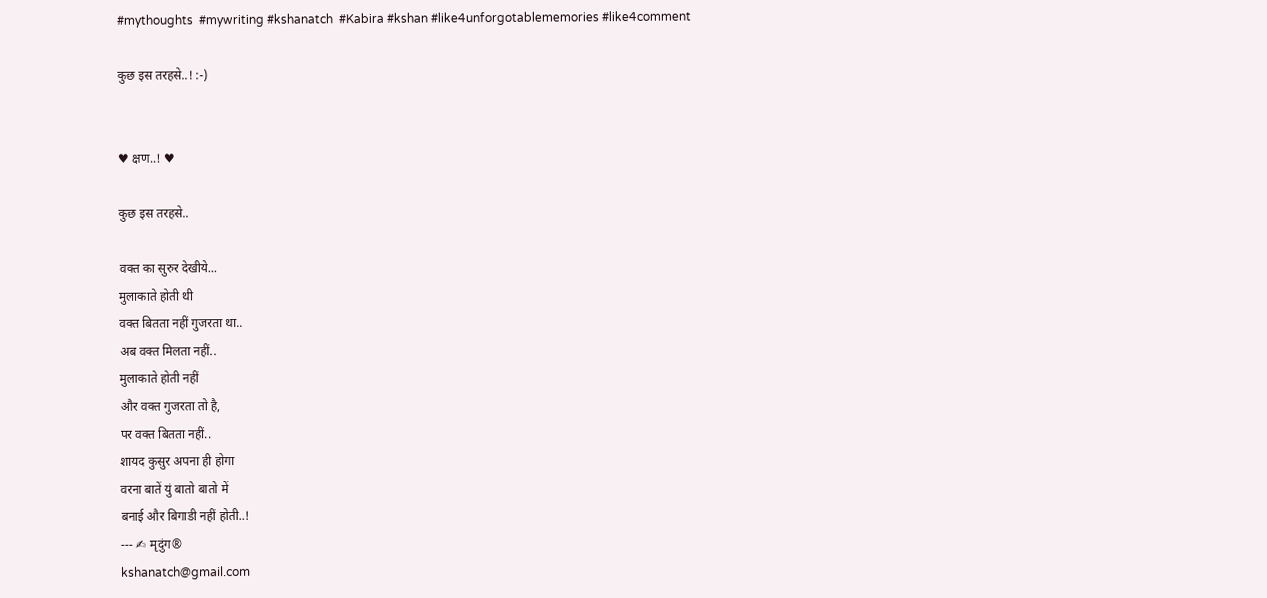#mythoughts  #mywriting #kshanatch  #Kabira #kshan #like4unforgotablememories #like4comment

कुछ इस तरहसे..! :-)


♥ क्षण..! ♥

कुछ इस तरहसे..

वक्त का सुरुर देखीये...
मुलाकाते होती थी
वक्त बितता नहीं गुजरता था..
अब वक्त मिलता नहीं..
मुलाकाते होती नहीं
और वक्त गुजरता तो है,
पर वक्त बितता नहीं..
शायद कुसुर अपना ही होगा
वरना बातें युं बातो बातो में
बनाई और बिगाडी नहीं होती..!
--- ✍ मृदुंग®
kshanatch@gmail.com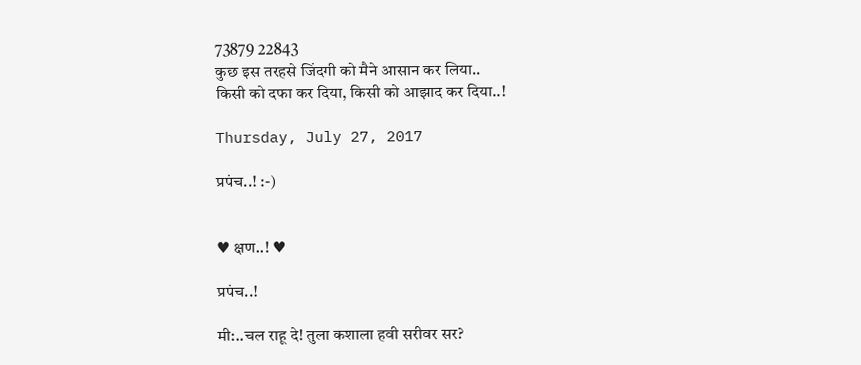73879 22843
कुछ इस तरहसे जिंदगी को मैने आसान कर लिया..
किसी को दफा कर दिया, किसी को आझाद कर दिया..!

Thursday, July 27, 2017

प्रपंच..! :-)


♥ क्षण..! ♥

प्रपंच..!

मी:..चल राहू दे! तुला कशाला हवी सरीवर सर?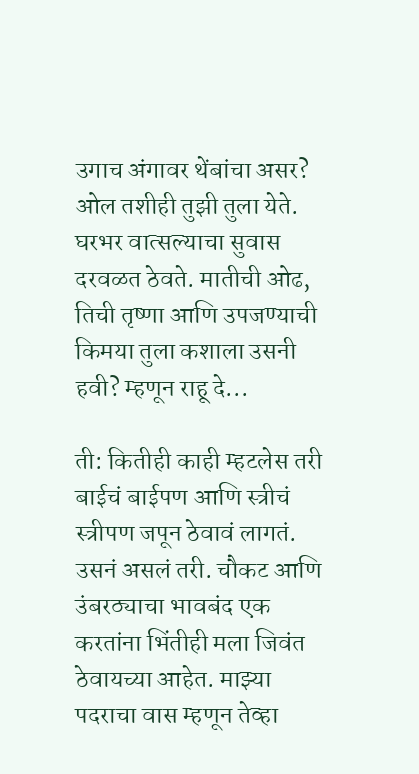उगाच अंगावर थेंबांचा असर? ओल तशीही तुझी तुला येते. घरभर वात्सल्याचा सुवास दरवळत ठेवते. मातीची ओढ, तिची तृष्णा आणि उपजण्याची किमया तुला कशाला उसनी हवी? म्हणून राहू दे...

ती: कितीही काही म्हटलेस तरी बाईचं बाईपण आणि स्त्रीचं स्त्रीपण जपून ठेवावं लागतं. उसनं असलं तरी. चौकट आणि उंबरठ्याचा भावबंद एक करतांना भिंतीही मला जिवंत ठेवायच्या आहेत. माझ्या पदराचा वास म्हणून तेव्हा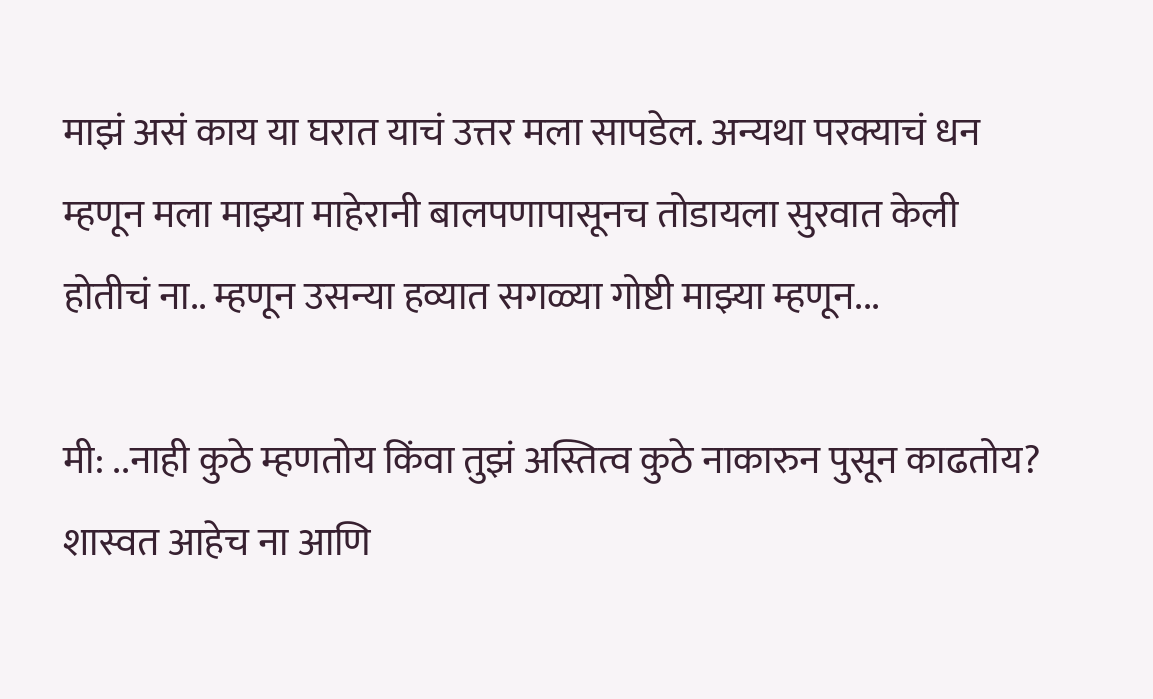माझं असं काय या घरात याचं उत्तर मला सापडेल. अन्यथा परक्याचं धन म्हणून मला माझ्या माहेरानी बालपणापासूनच तोडायला सुरवात केली होतीचं ना.. म्हणून उसन्या हव्यात सगळ्या गोष्टी माझ्या म्हणून...

मी: ..नाही कुठे म्हणतोय किंवा तुझं अस्तित्व कुठे नाकारुन पुसून काढतोय? शास्वत आहेच ना आणि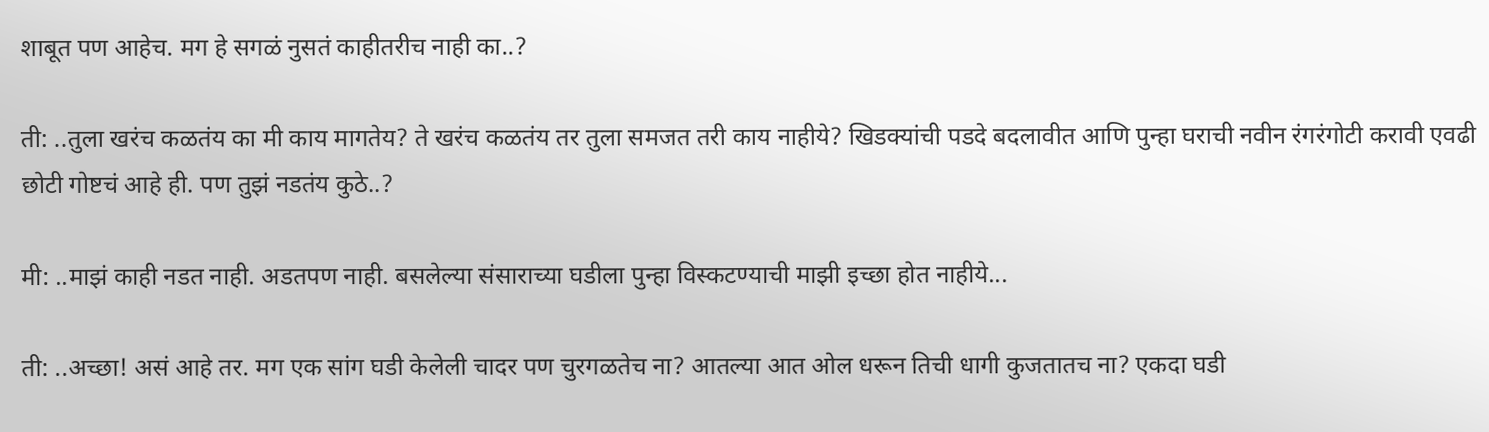शाबूत पण आहेच. मग हे सगळं नुसतं काहीतरीच नाही का..?

ती: ..तुला खरंच कळतंय का मी काय मागतेय? ते खरंच कळतंय तर तुला समजत तरी काय नाहीये? खिडक्यांची पडदे बदलावीत आणि पुन्हा घराची नवीन रंगरंगोटी करावी एवढी छोटी गोष्टचं आहे ही. पण तुझं नडतंय कुठे..?

मी: ..माझं काही नडत नाही. अडतपण नाही. बसलेल्या संसाराच्या घडीला पुन्हा विस्कटण्याची माझी इच्छा होत नाहीये...

ती: ..अच्छा! असं आहे तर. मग एक सांग घडी केलेली चादर पण चुरगळतेच ना? आतल्या आत ओल धरून तिची धागी कुजतातच ना? एकदा घडी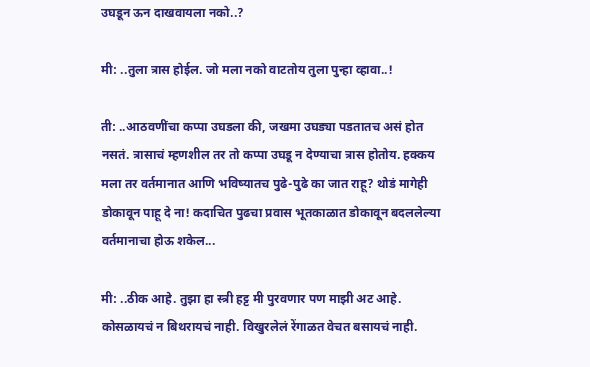उघडून ऊन दाखवायला नको..?

मी: ..तुला त्रास होईल. जो मला नको वाटतोय तुला पुन्हा व्हावा..!

ती: ..आठवणींचा कप्पा उघडला की, जखमा उघड्या पडतातच असं होत नसतं. त्रासाचं म्हणशील तर तो कप्पा उघडू न देण्याचा त्रास होतोय. हक्कय मला तर वर्तमानात आणि भविष्यातच पुढे-पुढे का जात राहू? थोडं मागेही डोकावून पाहू दे ना! कदाचित पुढचा प्रवास भूतकाळात डोकावून बदललेल्या वर्तमानाचा होऊ शकेल...

मी: ..ठीक आहे. तुझा हा स्त्री हट्ट मी पुरवणार पण माझी अट आहे. कोसळायचं न बिथरायचं नाही. विखुरलेलं रेंगाळत वेचत बसायचं नाही.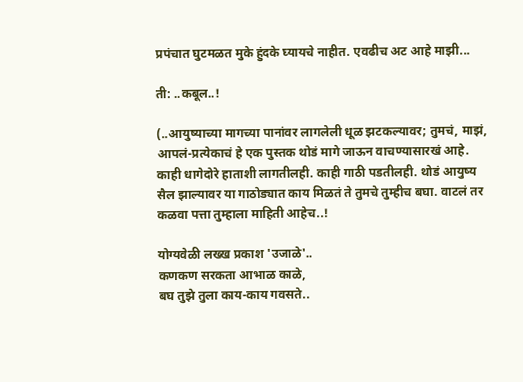प्रपंचात घुटमळत मुके हुंदके घ्यायचे नाहीत. एवढीच अट आहे माझी...

ती: ..कबूल..!

(..आयुष्याच्या मागच्या पानांवर लागलेली धूळ झटकल्यावर; तुमचं, माझं, आपलं-प्रत्येकाचं हे एक पुस्तक थोडं मागे जाऊन वाचण्यासारखं आहे. काही धागेदोरे हाताशी लागतीलही. काही गाठी पडतीलही. थोडं आयुष्य सैल झाल्यावर या गाठोड्यात काय मिळतं ते तुमचे तुम्हीच बघा. वाटलं तर कळवा पत्ता तुम्हाला माहिती आहेच..!

योग्यवेळी लख्ख प्रकाश 'उजाळे'..
कणकण सरकता आभाळ काळे,
बघ तुझे तुला काय-काय गवसते..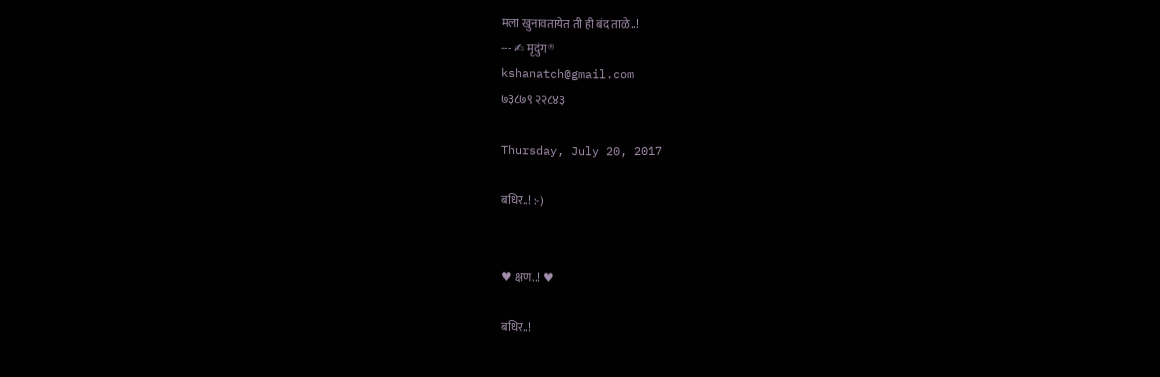मला खुनावतायेत ती ही बंद ताळे..!
--- ✍ मृदुंग®
kshanatch@gmail.com
७३८७९ २२८४३

Thursday, July 20, 2017

बधिर..! :-)


♥ क्षण..! ♥

बधिर..!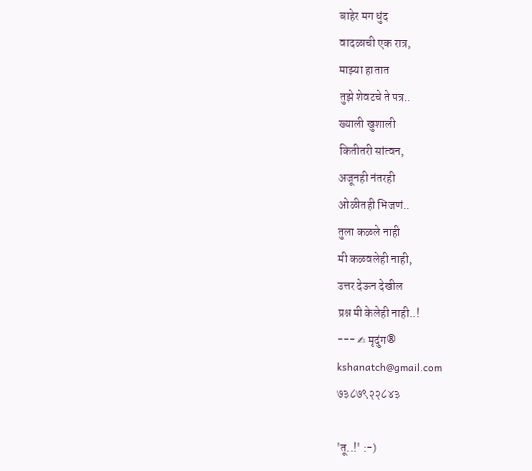बाहेर मग धुंद
वादळाची एक रात्र,
माझ्या हातात
तुझे शेवटचे ते पत्र..
ख्याली खुशाली
कितीतरी सांत्वन,
अजूनही नंतरही
ओळीतही भिजणं..
तुला कळले नाही
मी कळवलेही नाही,
उत्तर देऊन देखील
प्रश्न मी केलेही नाही..!
--- ✍ मृदुंग®
kshanatch@gmail.com
७३८७९२२८४३

'तू..!' :-)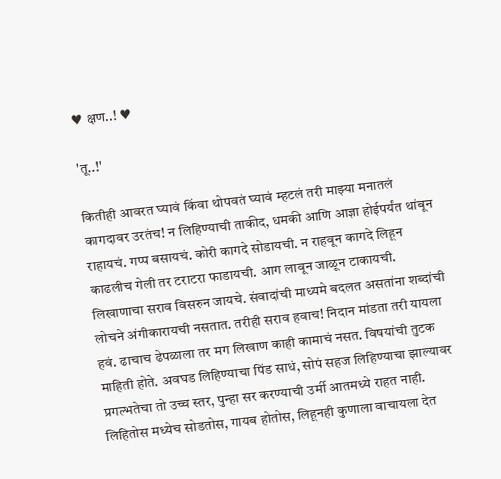♥ क्षण..! ♥

'तू..!'

कितीही आवरत घ्यावं किंवा थोपवतं घ्यावं म्हटलं तरी माझ्या मनातलं कागदावर उरतंच! न लिहिण्याची ताकीद, धमकी आणि आज्ञा होईपर्यंत थांबून राहायचं. गप्प बसायचं. कोरी कागदे सोडायची. न राहवून कागदे लिहून काढलीच गेली तर टराटरा फाडायची. आग लावून जाळून टाकायची. लिखाणाचा सराव विसरुन जायचे. संवादांची माध्यमे बदलत असतांना शब्दांची लोचने अंगीकारायची नसतात. तरीही सराव हवाच! निदान मांडता तरी यायला हवं. ढाचाच ढेपळाला तर मग लिखाण काही कामाचं नसत. विषयांची तुटक माहिती होते. अवघड लिहिण्याचा पिंड साधं, सोपं सहज लिहिण्याचा झाल्यावर प्रगल्भतेचा तो उच्च स्तर, पुन्हा सर करण्याची उर्मी आतमध्ये राहत नाही. लिहितोस मध्येच सोडतोस, गायब होतोस, लिहूनही कुणाला वाचायला देत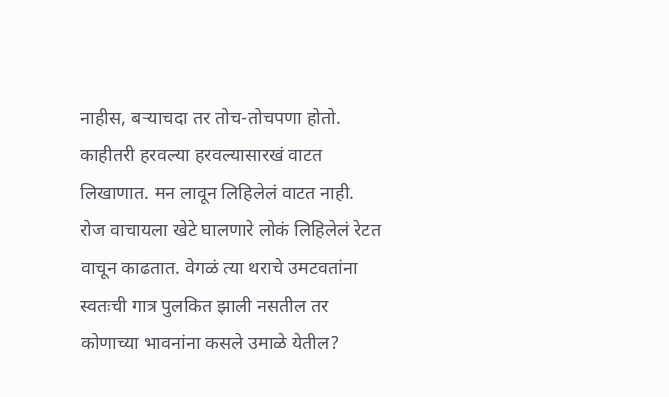नाहीस, बऱ्याचदा तर तोच-तोचपणा होतो. काहीतरी हरवल्या हरवल्यासारखं वाटत लिखाणात. मन लावून लिहिलेलं वाटत नाही. रोज वाचायला खेटे घालणारे लोकं लिहिलेलं रेटत वाचून काढतात. वेगळं त्या थराचे उमटवतांना स्वतःची गात्र पुलकित झाली नसतील तर कोणाच्या भावनांना कसले उमाळे येतील?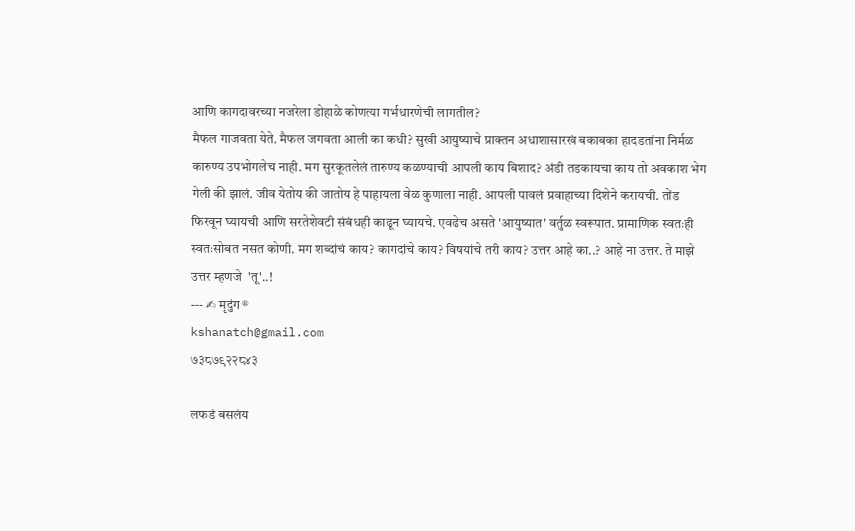आणि कागदावरच्या नजरेला डोहाळे कोणत्या गर्भधारणेची लागतील?
मैफल गाजवता येते. मैफल जगवता आली का कधी? सुखी आयुष्याचे प्राक्तन अधाशासारखं बकाबका हादडतांना निर्मळ कारुण्य उपभोगलेच नाही. मग सुरकूतलेलं तारुण्य कळण्याची आपली काय बिशाद? अंडी तडकायचा काय तो अवकाश भेग गेली की झालं. जीव येतोय की जातोय हे पाहायला वेळ कुणाला नाही. आपली पावलं प्रवाहाच्या दिशेने करायची. तोंड फिरवून घ्यायची आणि सरतेशेवटी संबंधही काढून घ्यायचे. एवढेच असते 'आयुष्यात' वर्तुळ स्वरूपात. प्रामाणिक स्वतःही स्वतःसोबत नसत कोणी. मग शब्दांचं काय? कागदांचे काय? विषयांचे तरी काय? उत्तर आहे का..? आहे ना उत्तर. ते माझे उत्तर म्हणजे  'तू'..!
--- ✍ मृदुंग®
kshanatch@gmail.com
७३८७९२२८४३

लफडं बसलंय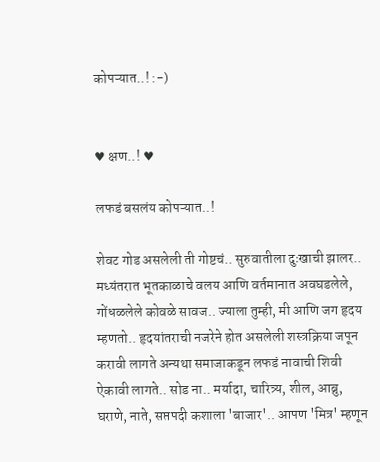कोपऱ्यात..! :-)


♥ क्षण..! ♥

लफडं बसलंय कोपऱ्यात..!

शेवट गोड असलेली ती गोष्टचं.. सुरुवातीला दुःखाची झालर.. मध्यंतरात भूतकाळाचे वलय आणि वर्तमानात अवघडलेले, गोंधळलेले कोवळे सावज.. ज्याला तुम्ही, मी आणि जग हृदय म्हणतो.. हृदयांतराची नजरेने होत असलेली शस्त्रक्रिया जपून करावी लागते अन्यथा समाजाकडून लफडं नावाची शिवी ऐकावी लागते.. सोड ना.. मर्यादा, चारित्र्य, शील, आब्रु, घराणे, नाते, सप्तपदी कशाला 'बाजार'.. आपण 'मित्र' म्हणून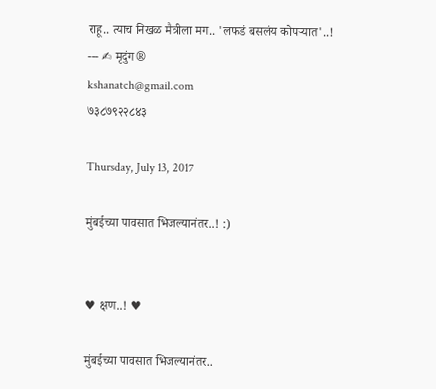राहू.. त्याच निखळ मैत्रीला मग.. 'लफडं बसलंय कोपऱ्यात'..!
--- ✍ मृदुंग®
kshanatch@gmail.com
७३८७९२२८४३

Thursday, July 13, 2017

मुंबईच्या पावसात भिजल्यानंतर..! :)


♥ क्षण..! ♥

मुंबईच्या पावसात भिजल्यानंतर..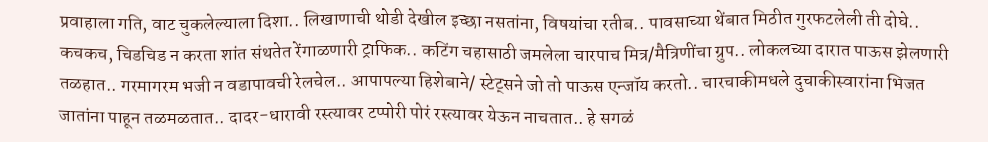प्रवाहाला गति, वाट चुकलेल्याला दिशा.. लिखाणाची थोडी देखील इच्छा नसतांना, विषयांचा रतीब.. पावसाच्या थेंबात मिठीत गुरफटलेली ती दोघे.. कचकच, चिडचिड न करता शांत संथतेत रेंगाळणारी ट्राफिक.. कटिंग चहासाठी जमलेला चारपाच मित्र/मैत्रिणींचा ग्रुप.. लोकलच्या दारात पाऊस झेलणारी तळहात.. गरमागरम भजी न वडापावची रेलचेल.. आपापल्या हिशेबाने/ स्टेट्सने जो तो पाऊस एन्जॉय करतो.. चारचाकीमधले दुचाकीस्वारांना भिजत जातांना पाहून तळमळतात.. दादर-धारावी रस्त्यावर टप्पोरी पोरं रस्त्यावर येऊन नाचतात.. हे सगळं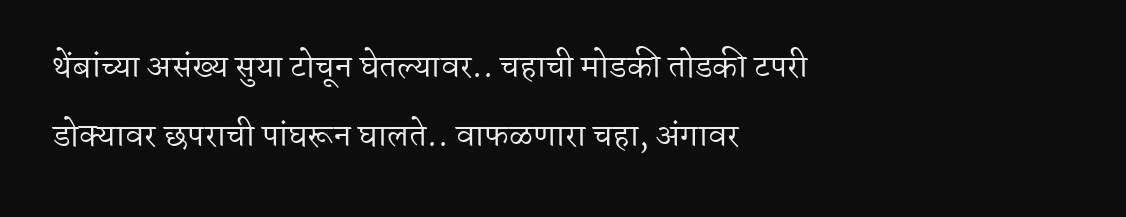थेंबांच्या असंख्य सुया टोचून घेतल्यावर.. चहाची मोडकी तोडकी टपरी डोक्यावर छपराची पांघरून घालते.. वाफळणारा चहा, अंगावर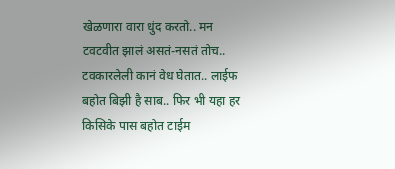खेळणारा वारा धुंद करतो.. मन टवटवीत झालं असतं-नसतं तोच.. टवकारलेली कानं वेध घेतात.. लाईफ बहोत बिझी है साब.. फिर भी यहा हर किसिके पास बहोत टाईम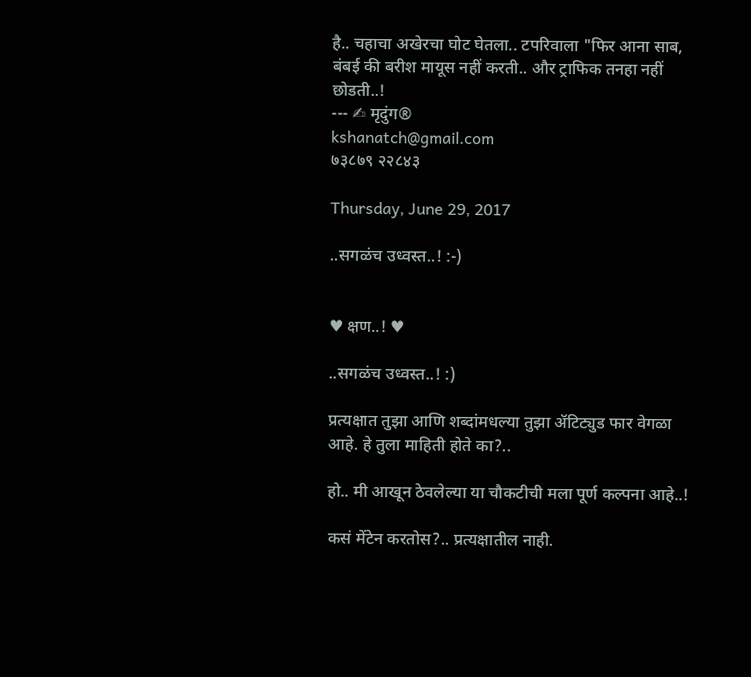है.. चहाचा अखेरचा घोट घेतला.. टपरिवाला "फिर आना साब, बंबई की बरीश मायूस नहीं करती.. और ट्राफिक तनहा नहीं छोडती..!
--- ✍ मृदुंग®
kshanatch@gmail.com
७३८७९ २२८४३

Thursday, June 29, 2017

..सगळंच उध्वस्त..! :-)


♥ क्षण..! ♥

..सगळंच उध्वस्त..! :)

प्रत्यक्षात तुझा आणि शब्दांमधल्या तुझा ॲटिट्युड फार वेगळा आहे. हे तुला माहिती होते का?..

हो.. मी आखून ठेवलेल्या या चौकटीची मला पूर्ण कल्पना आहे..!

कसं मेंटेन करतोस?.. प्रत्यक्षातील नाही.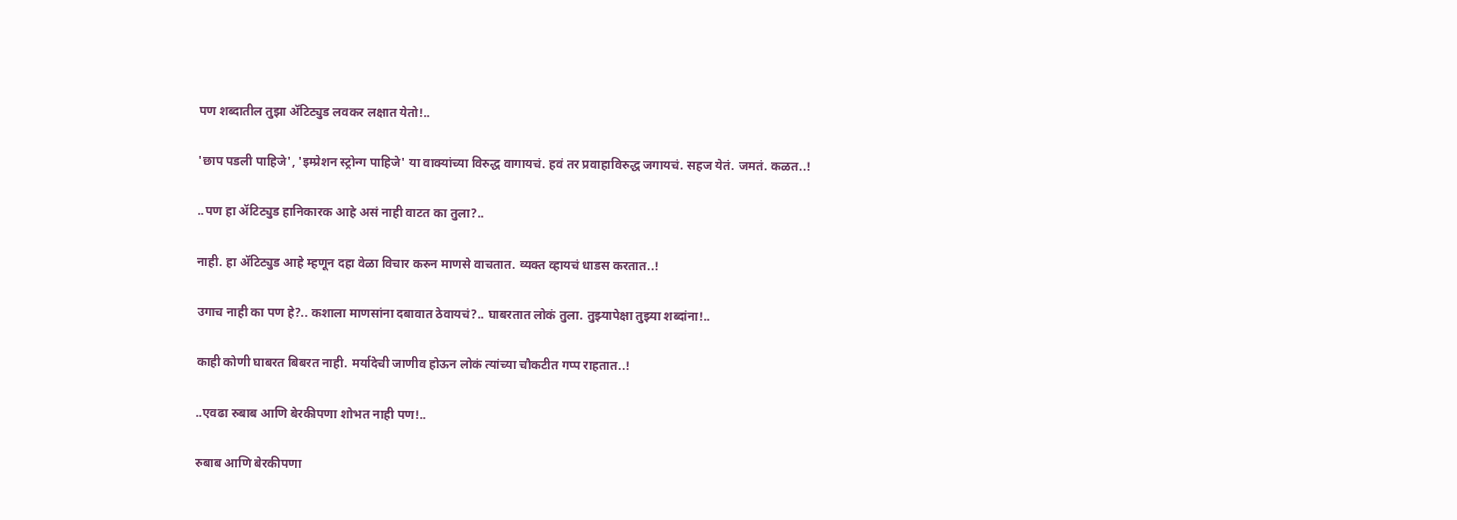पण शब्दातील तुझा ॲटिट्युड लवकर लक्षात येतो!..

'छाप पडली पाहिजे', 'इम्प्रेशन स्ट्रोन्ग पाहिजे' या वाक्यांच्या विरुद्ध वागायचं. हवं तर प्रवाहाविरुद्ध जगायचं. सहज येतं. जमतं. कळत..!

..पण हा ॲटिट्युड हानिकारक आहे असं नाही वाटत का तुला?..

नाही. हा ॲटिट्युड आहे म्हणून दहा वेळा विचार करुन माणसे वाचतात. व्यक्त व्हायचं धाडस करतात..!

उगाच नाही का पण हे?.. कशाला माणसांना दबावात ठेवायचं?.. घाबरतात लोकं तुला. तुझ्यापेक्षा तुझ्या शब्दांना!..

काही कोणी घाबरत बिबरत नाही. मर्यादेची जाणीव होऊन लोकं त्यांच्या चौकटीत गप्प राहतात..!

..एवढा रुबाब आणि बेरकीपणा शोभत नाही पण!..

रुबाब आणि बेरकीपणा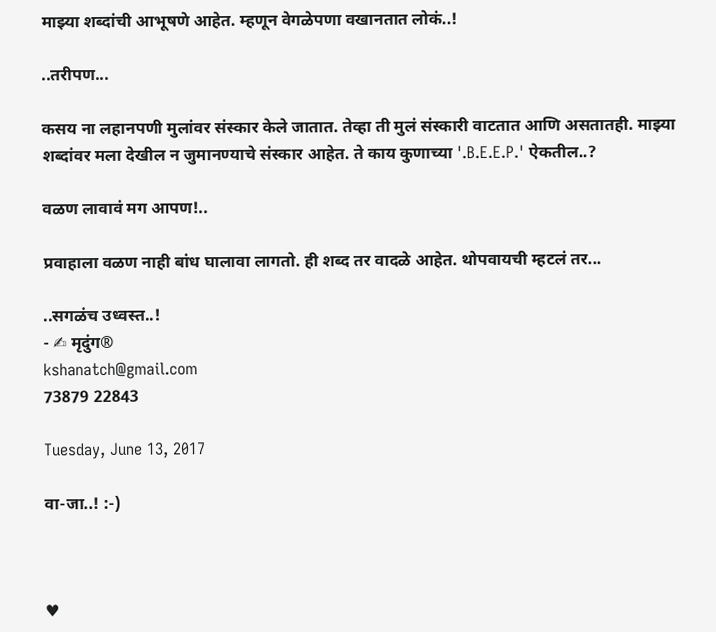माझ्या शब्दांची आभूषणे आहेत. म्हणून वेगळेपणा वखानतात लोकं..!

..तरीपण...

कसय ना लहानपणी मुलांवर संस्कार केले जातात. तेव्हा ती मुलं संस्कारी वाटतात आणि असतातही. माझ्या शब्दांवर मला देखील न जुमानण्याचे संस्कार आहेत. ते काय कुणाच्या '.B.E.E.P.' ऐकतील..?

वळण लावावं मग आपण!..

प्रवाहाला वळण नाही बांध घालावा लागतो. ही शब्द तर वादळे आहेत. थोपवायची म्हटलं तर...

..सगळंच उध्वस्त..!
- ✍ मृदुंग®
kshanatch@gmail.com
73879 22843

Tuesday, June 13, 2017

वा-जा..! :-)



♥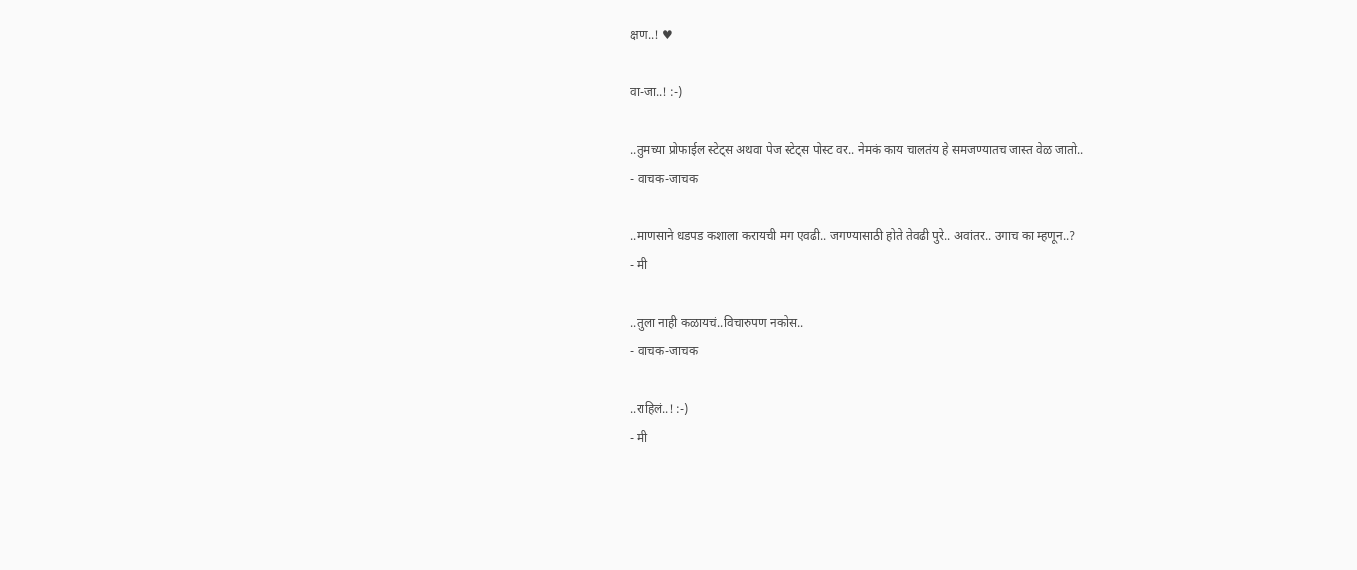क्षण..! ♥

वा-जा..! :-)

..तुमच्या प्रोफाईल स्टेट्स अथवा पेज स्टेट्स पोस्ट वर.. नेमकं काय चालतंय हे समजण्यातच जास्त वेळ जातो..
- वाचक-जाचक

..माणसाने धडपड कशाला करायची मग एवढी.. जगण्यासाठी होते तेवढी पुरे.. अवांतर.. उगाच का म्हणून..?
- मी

..तुला नाही कळायचं..विचारुपण नकोस..
- वाचक-जाचक

..राहिलं..! :-)
- मी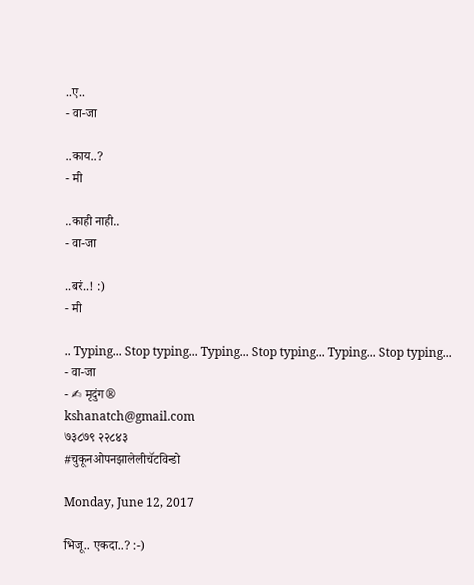..ए..
- वा-जा

..काय..?
- मी

..काही नाही..
- वा-जा

..बरं..! :)
- मी

.. Typing... Stop typing... Typing... Stop typing... Typing... Stop typing...
- वा-जा
- ✍ मृदुंग®
kshanatch@gmail.com
७३८७९ २२८४३
#चुकूनओपनझालेलीचॅटविन्डो

Monday, June 12, 2017

भिजू.. एकदा..? :-)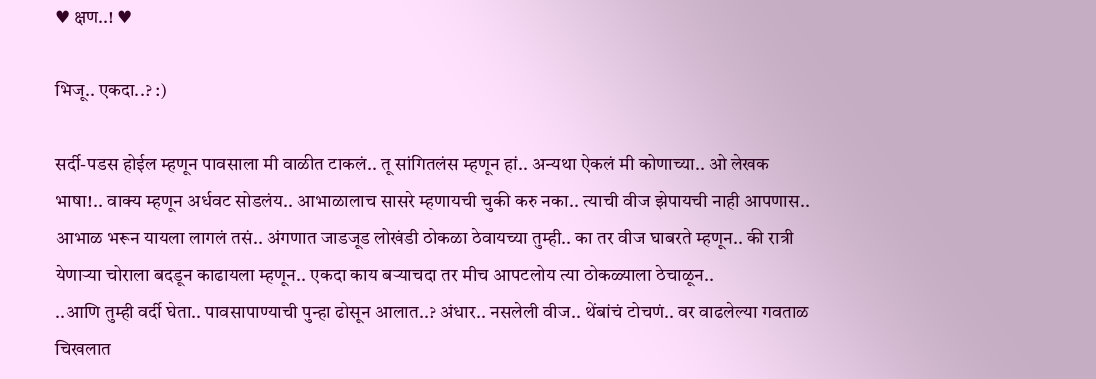♥ क्षण..! ♥

भिजू.. एकदा..? :)

सर्दी-पडस होईल म्हणून पावसाला मी वाळीत टाकलं.. तू सांगितलंस म्हणून हां.. अन्यथा ऐकलं मी कोणाच्या.. ओ लेखक भाषा!.. वाक्य म्हणून अर्धवट सोडलंय.. आभाळालाच सासरे म्हणायची चुकी करु नका.. त्याची वीज झेपायची नाही आपणास.. आभाळ भरून यायला लागलं तसं.. अंगणात जाडजूड लोखंडी ठोकळा ठेवायच्या तुम्ही.. का तर वीज घाबरते म्हणून.. की रात्री येणाऱ्या चोराला बदडून काढायला म्हणून.. एकदा काय बऱ्याचदा तर मीच आपटलोय त्या ठोकळ्याला ठेचाळून..
..आणि तुम्ही वर्दी घेता.. पावसापाण्याची पुन्हा ढोसून आलात..? अंधार.. नसलेली वीज.. थेंबांचं टोचणं.. वर वाढलेल्या गवताळ चिखलात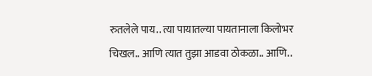रुतलेले पाय.. त्या पायातल्या पायतानाला किलोभर चिखल.. आणि त्यात तुझा आडवा ठोकळा.. आणि..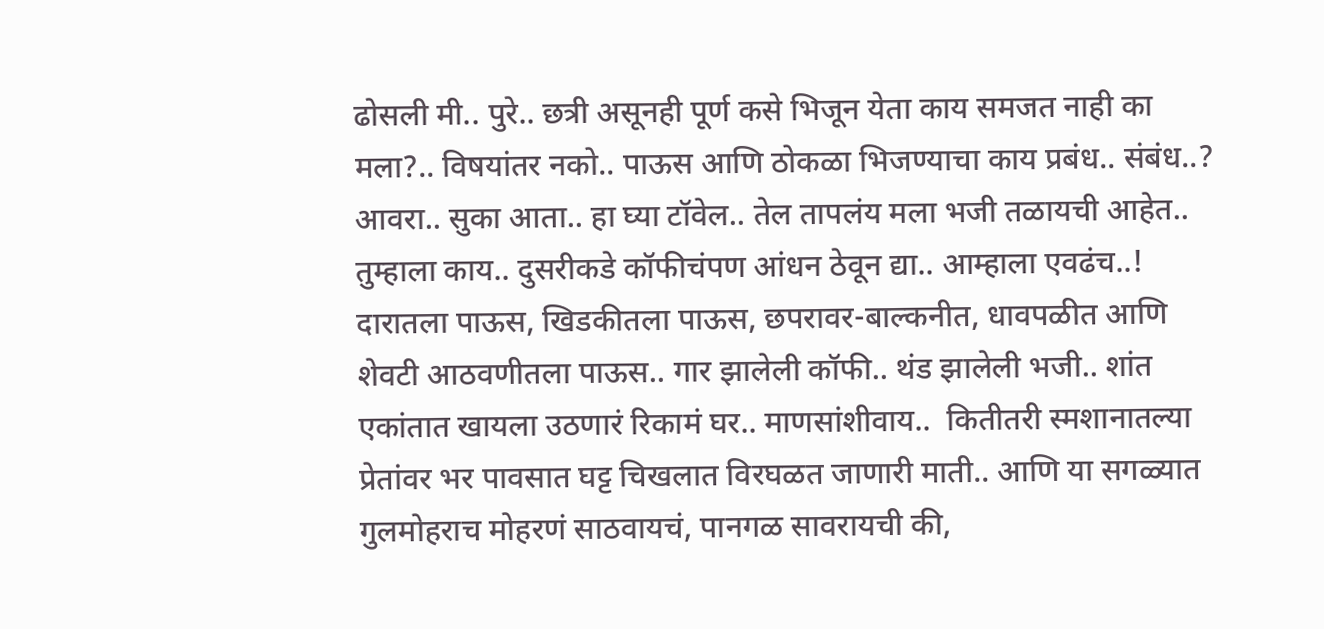ढोसली मी.. पुरे.. छत्री असूनही पूर्ण कसे भिजून येता काय समजत नाही का मला?.. विषयांतर नको.. पाऊस आणि ठोकळा भिजण्याचा काय प्रबंध.. संबंध..?
आवरा.. सुका आता.. हा घ्या टॉवेल.. तेल तापलंय मला भजी तळायची आहेत.. तुम्हाला काय.. दुसरीकडे कॉफीचंपण आंधन ठेवून द्या.. आम्हाला एवढंच..! दारातला पाऊस, खिडकीतला पाऊस, छपरावर-बाल्कनीत, धावपळीत आणि शेवटी आठवणीतला पाऊस.. गार झालेली कॉफी.. थंड झालेली भजी.. शांत एकांतात खायला उठणारं रिकामं घर.. माणसांशीवाय..  कितीतरी स्मशानातल्या प्रेतांवर भर पावसात घट्ट चिखलात विरघळत जाणारी माती.. आणि या सगळ्यात गुलमोहराच मोहरणं साठवायचं, पानगळ सावरायची की,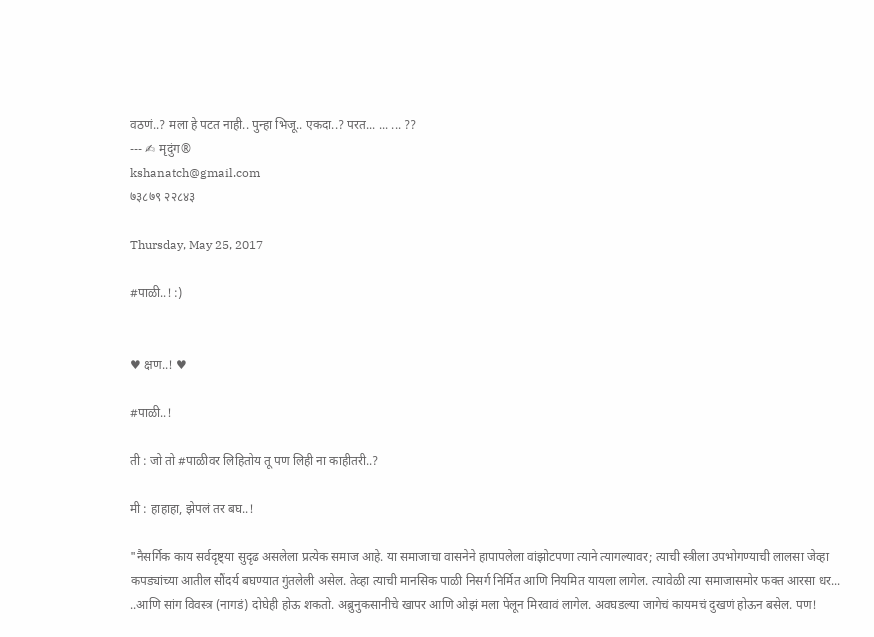वठणं..? मला हे पटत नाही.. पुन्हा भिजू.. एकदा..? परत... ... ... ??
--- ✍ मृदुंग®
kshanatch@gmail.com
७३८७९ २२८४३

Thursday, May 25, 2017

#पाळी..! :)


♥ क्षण..! ♥

#पाळी..!

ती : जो तो #पाळीवर लिहितोय तू पण लिही ना काहीतरी..?

मी : हाहाहा, झेपलं तर बघ..!

"नैसर्गिक काय सर्वदृष्ट्या सुदृढ असलेला प्रत्येक समाज आहे. या समाजाचा वासनेने हापापलेला वांझोटपणा त्याने त्यागल्यावर; त्याची स्त्रीला उपभोगण्याची लालसा जेव्हा कपड्यांच्या आतील सौंदर्य बघण्यात गुंतलेली असेल. तेव्हा त्याची मानसिक पाळी निसर्ग निर्मित आणि नियमित यायला लागेल. त्यावेळी त्या समाजासमोर फक्त आरसा धर...
..आणि सांग विवस्त्र (नागडं) दोघेही होऊ शकतो. अब्रुनुकसानीचे खापर आणि ओझं मला पेलून मिरवावं लागेल. अवघडल्या जागेचं कायमचं दुखणं होऊन बसेल. पण!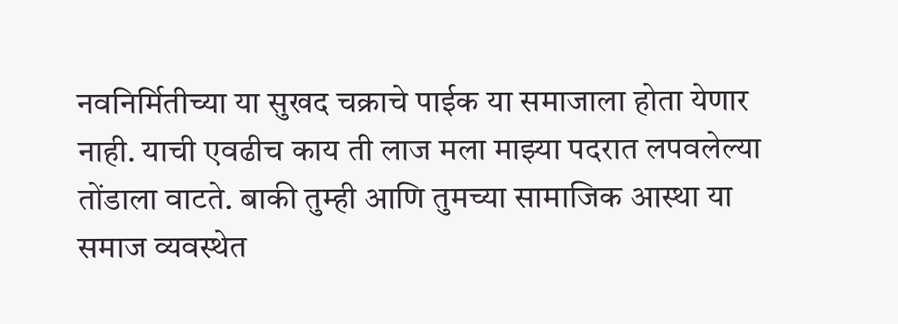नवनिर्मितीच्या या सुखद चक्राचे पाईक या समाजाला होता येणार नाही. याची एवढीच काय ती लाज मला माझ्या पदरात लपवलेल्या तोंडाला वाटते. बाकी तुम्ही आणि तुमच्या सामाजिक आस्था या समाज व्यवस्थेत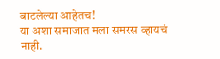बाटलेल्या आहेतच!
या अशा समाजात मला समरस व्हायचं नाही.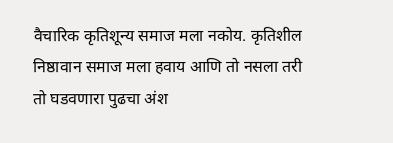वैचारिक कृतिशून्य समाज मला नकोय. कृतिशील निष्ठावान समाज मला हवाय आणि तो नसला तरी तो घडवणारा पुढचा अंश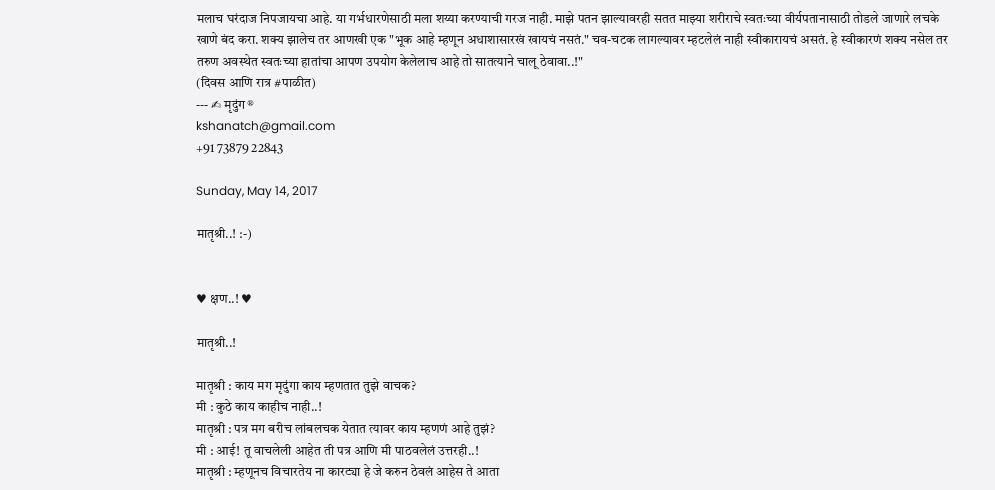मलाच घरंदाज निपजायचा आहे. या गर्भधारणेसाठी मला शय्या करण्याची गरज नाही. माझे पतन झाल्यावरही सतत माझ्या शरीराचे स्वतःच्या वीर्यपतानासाठी तोडले जाणारे लचके खाणे बंद करा. शक्य झालेच तर आणखी एक "भूक आहे म्हणून अधाशासारखं खायचं नसतं." चव-चटक लागल्यावर म्हटलेलं नाही स्वीकारायचं असतं. हे स्वीकारणं शक्य नसेल तर तरुण अवस्थेत स्वतःच्या हातांचा आपण उपयोग केलेलाच आहे तो सातत्याने चालू ठेवावा..!"
(दिवस आणि रात्र #पाळीत)
--- ✍ मृदुंग®
kshanatch@gmail.com
+91 73879 22843

Sunday, May 14, 2017

मातृश्री..! :-)


♥ क्षण..! ♥

मातृश्री..!

मातृश्री : काय मग मृदुंगा काय म्हणतात तुझे वाचक?
मी : कुठे काय काहीच नाही..!
मातृश्री : पत्र मग बरीच लांबलचक येतात त्यावर काय म्हणणं आहे तुझं?
मी : आई! तू वाचलेली आहेत ती पत्र आणि मी पाठवलेलं उत्तरही..!
मातृश्री : म्हणूनच विचारतेय ना कारट्या हे जे करुन ठेवलं आहेस ते आता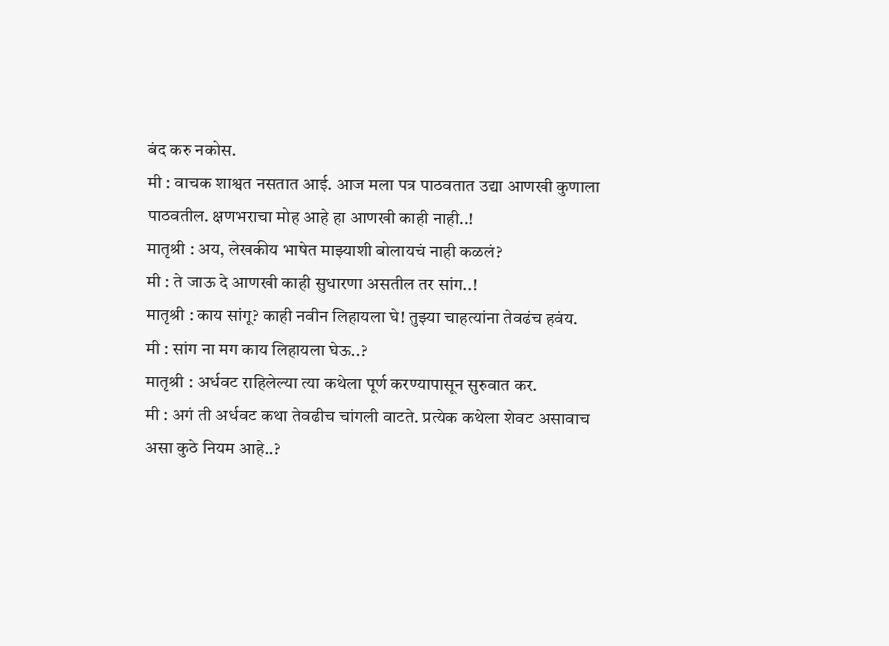बंद करु नकोस.
मी : वाचक शाश्वत नसतात आई. आज मला पत्र पाठवतात उद्या आणखी कुणाला पाठवतील. क्षणभराचा मोह आहे हा आणखी काही नाही..!
मातृश्री : अय, लेखकीय भाषेत माझ्याशी बोलायचं नाही कळलं?
मी : ते जाऊ दे आणखी काही सुधारणा असतील तर सांग..!
मातृश्री : काय सांगू? काही नवीन लिहायला घे! तुझ्या चाहत्यांना तेवढंच हवंय.
मी : सांग ना मग काय लिहायला घेऊ..?
मातृश्री : अर्धवट राहिलेल्या त्या कथेला पूर्ण करण्यापासून सुरुवात कर.
मी : अगं ती अर्धवट कथा तेवढीच चांगली वाटते. प्रत्येक कथेला शेवट असावाच असा कुठे नियम आहे..?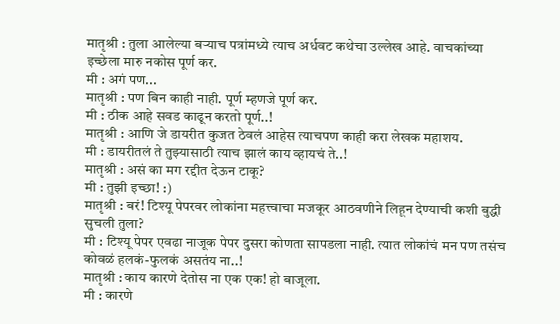मातृश्री : तुला आलेल्या बऱ्याच पत्रांमध्ये त्याच अर्धवट कथेचा उल्लेख आहे. वाचकांच्या इच्छेला मारु नकोस पूर्ण कर.
मी : अगं पण...
मातृश्री : पण बिन काही नाही. पूर्ण म्हणजे पूर्ण कर.
मी : ठीक आहे सवड काढून करतो पूर्ण..!
मातृश्री : आणि जे डायरीत कुजत ठेवलं आहेस त्याचपण काही करा लेखक महाशय.
मी : डायरीतलं ते तुझ्यासाठी त्याच झालं काय व्हायचं ते..!
मातृश्री : असं का मग रद्दीत देऊन टाकू?
मी : तुझी इच्छा! :)
मातृश्री : बरं! टिश्यू पेपरवर लोकांना महत्त्वाचा मजकूर आठवणीने लिहून देण्याची कशी बुद्धी सुचली तुला?
मी : टिश्यू पेपर एवढा नाजूक पेपर दुसरा कोणता सापडला नाही. त्यात लोकांचं मन पण तसंच कोवळं हलकं-फुलकं असतंय ना..!
मातृश्री : काय कारणे देतोस ना एक एक! हो बाजूला.
मी : कारणे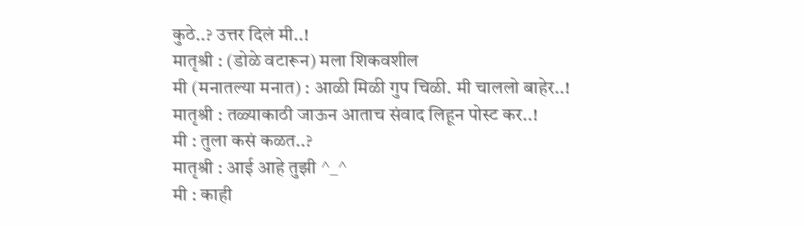कुठे..? उत्तर दिलं मी..!
मातृश्री : (डोळे वटारून) मला शिकवशील
मी (मनातल्या मनात) : आळी मिळी गुप चिळी. मी चाललो बाहेर..!
मातृश्री : तळ्याकाठी जाऊन आताच संवाद लिहून पोस्ट कर..!
मी : तुला कसं कळत..?
मातृश्री : आई आहे तुझी ^_^
मी : काही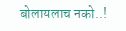बोलायलाच नको..!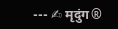--- ✍ मृदुंग®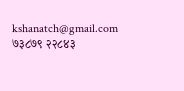kshanatch@gmail.com
७३८७९ २२८४३